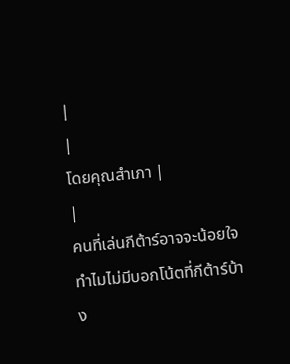|
|
โดยคุณสำเภา |
|
คนที่เล่นกีต้าร์อาจจะน้อยใจ
ทำไมไม่มีบอกโน้ตที่กีต้าร์บ้าง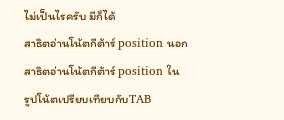ไม่เป็นไรครับ มีก็ได้
สาธิตอ่านโน้ตกีต้าร์ position นอก สาธิตอ่านโน้ตกีต้าร์ position ใน
รูปโน้ตเปรียบเทียบกับTAB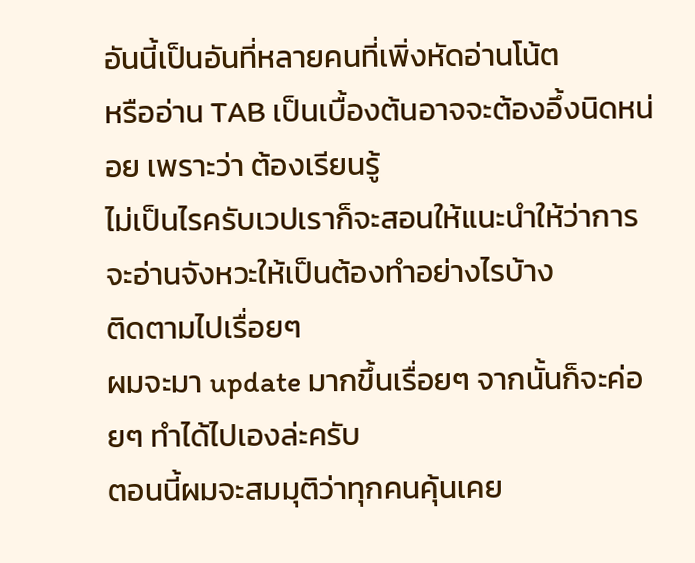อันนี้เป็นอันที่หลายคนที่เพิ่งหัดอ่านโน้ต
หรืออ่าน TAB เป็นเบื้องต้นอาจจะต้องอึ้งนิดหน่อย เพราะว่า ต้องเรียนรู้
ไม่เป็นไรครับเวปเราก็จะสอนให้แนะนำให้ว่าการจะอ่านจังหวะให้เป็นต้องทำอย่างไรบ้าง
ติดตามไปเรื่อยๆ
ผมจะมา update มากขึ้นเรื่อยๆ จากนั้นก็จะค่อยๆ ทำได้ไปเองล่ะครับ
ตอนนี้ผมจะสมมุติว่าทุกคนคุ้นเคย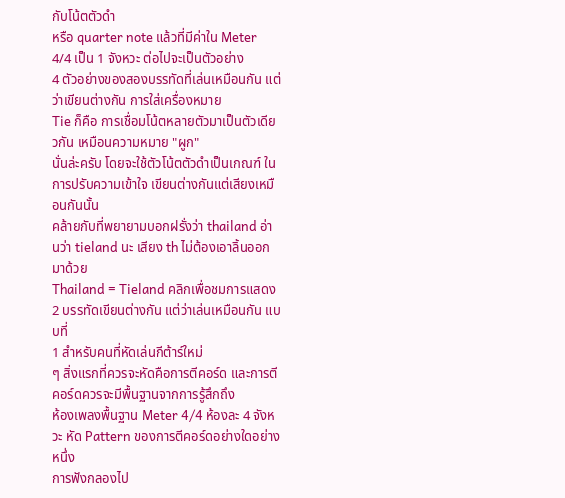กับโน้ตตัวดำ
หรือ quarter note แล้วที่มีค่าใน Meter 4/4 เป็น 1 จังหวะ ต่อไปจะเป็นตัวอย่าง
4 ตัวอย่างของสองบรรทัดที่เล่นเหมือนกัน แต่ว่าเขียนต่างกัน การใส่เครื่องหมาย
Tie ก็คือ การเชื่อมโน้ตหลายตัวมาเป็นตัวเดียวกัน เหมือนความหมาย "ผูก"
นั่นล่ะครับ โดยจะใช้ตัวโน้ตตัวดำเป็นเกณฑ์ ในการปรับความเข้าใจ เขียนต่างกันแต่เสียงเหมือนกันนั้น
คล้ายกับที่พยายามบอกฝรั่งว่า thailand อ่านว่า tieland นะ เสียง th ไม่ต้องเอาลิ้นออกมาด้วย
Thailand = Tieland คลิกเพื่อชมการแสดง 2 บรรทัดเขียนต่างกัน แต่ว่าเล่นเหมือนกัน แบบที่
1 สำหรับคนที่หัดเล่นกีต้าร์ใหม่
ๆ สิ่งแรกที่ควรจะหัดคือการตีคอร์ด และการตีคอร์ดควรจะมีพื้นฐานจากการรู้สึกถึง
ห้องเพลงพื้นฐาน Meter 4/4 ห้องละ 4 จังหวะ หัด Pattern ของการตีคอร์ดอย่างใดอย่างหนึ่ง
การฟังกลองไป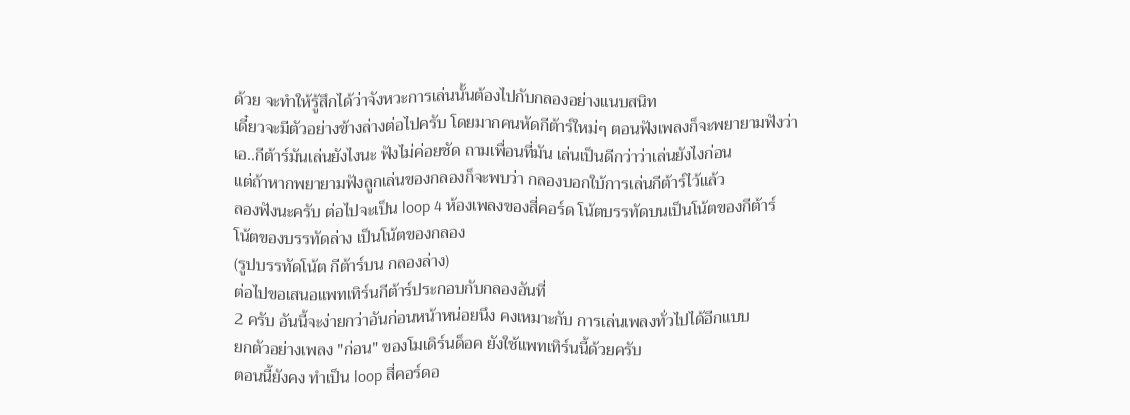ด้วย จะทำให้รู้สึกได้ว่าจังหวะการเล่นนั้นต้องไปกับกลองอย่างแนบสนิท
เดี๋ยวจะมีตัวอย่างข้างล่างต่อไปครับ โดยมากคนหัดกีต้าร์ใหม่ๆ ตอนฟังเพลงก็จะพยายามฟังว่า
เอ..กีต้าร์มันเล่นยังไงนะ ฟังไม่ค่อยชัด ถามเพื่อนที่มัน เล่นเป็นดีกว่าว่าเล่นยังไงก่อน
แต่ถ้าหากพยายามฟังลูกเล่นของกลองก็จะพบว่า กลองบอกใบ้การเล่นกีต้าร์ไว้แล้ว
ลองฟังนะครับ ต่อไปจะเป็น loop 4 ห้องเพลงของสี่คอร์ด โน้ตบรรทัดบนเป็นโน้ตของกีต้าร์
โน้ตของบรรทัดล่าง เป็นโน้ตของกลอง
(รูปบรรทัดโน้ต กีต้าร์บน กลองล่าง)
ต่อไปขอเสนอแพทเทิร์นกีต้าร์ประกอบกับกลองอันที่
2 ครับ อันนี้จะง่ายกว่าอันก่อนหน้าหน่อยนึง คงเหมาะกับ การเล่นเพลงทั่วไปได้อีกแบบ
ยกตัวอย่างเพลง "ก่อน" ของโมเดิร์นด็อค ยังใช้แพทเทิร์นนี้ด้วยครับ
ตอนนี้ยังคง ทำเป็น loop สี่คอร์ดอ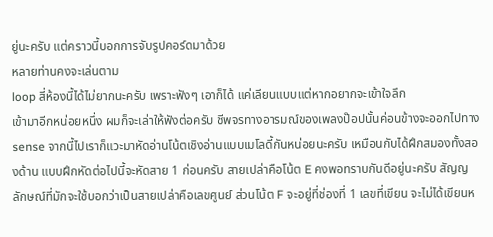ยู่นะครับ แต่คราวนี้บอกการจับรูปคอร์ดมาด้วย
หลายท่านคงจะเล่นตาม
loop สี่ห้องนี้ได้ไม่ยากนะครับ เพราะฟังๆ เอาก็ได้ แค่เลียนแบบแต่หากอยากจะเข้าใจลึก
เข้ามาอีกหน่อยหนึ่ง ผมก็จะเล่าให้ฟังต่อครับ ชีพจรทางอารมณ์ของเพลงป๊อปนั้นค่อนข้างจะออกไปทาง
sense จากนี้ไปเราก็แวะมาหัดอ่านโน้ตเชิงอ่านแบบเมโลดี้กันหน่อยนะครับ เหมือนกับได้ฝึกสมองทั้งสองด้าน แบบฝึกหัดต่อไปนี้จะหัดสาย 1 ก่อนครับ สายเปล่าคือโน้ต E คงพอทราบกันดีอยู่นะครับ สัญญลักษณ์ที่มักจะใช้บอกว่าเป็นสายเปล่าคือเลขศูนย์ ส่วนโน้ต F จะอยู่ที่ช่องที่ 1 เลขที่เขียน จะไม่ได้เขียนห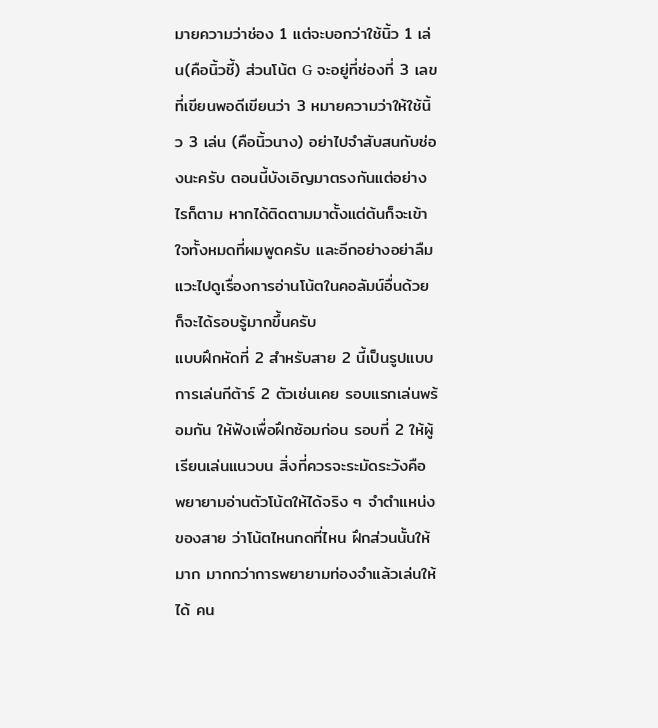มายความว่าช่อง 1 แต่จะบอกว่าใช้นิ้ว 1 เล่น(คือนิ้วชี้) ส่วนโน้ต G จะอยู่ที่ช่องที่ 3 เลขที่เขียนพอดีเขียนว่า 3 หมายความว่าให้ใช้นิ้ว 3 เล่น (คือนิ้วนาง) อย่าไปจำสับสนกับช่องนะครับ ตอนนี้บังเอิญมาตรงกันแต่อย่างไรก็ตาม หากได้ติดตามมาตั้งแต่ต้นก็จะเข้าใจทั้งหมดที่ผมพูดครับ และอีกอย่างอย่าลืมแวะไปดูเรื่องการอ่านโน้ตในคอลัมน์อื่นด้วย ก็จะได้รอบรู้มากขึ้นครับ
แบบฝึกหัดที่ 2 สำหรับสาย 2 นี้เป็นรูปแบบการเล่นกีต้าร์ 2 ตัวเช่นเคย รอบแรกเล่นพร้อมกัน ให้ฟังเพื่อฝึกซ้อมก่อน รอบที่ 2 ให้ผู้เรียนเล่นแนวบน สิ่งที่ควรจะระมัดระวังคือ พยายามอ่านตัวโน้ตให้ได้จริง ๆ จำตำแหน่งของสาย ว่าโน้ตไหนกดที่ไหน ฝึกส่วนนั้นให้มาก มากกว่าการพยายามท่องจำแล้วเล่นให้ได้ คน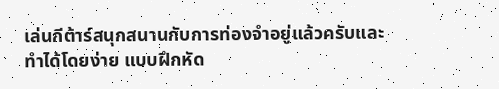เล่นกีต้าร์สนุกสนานกับการท่องจำอยู่แล้วครับและทำได้โดยง่าย แบบฝึกหัด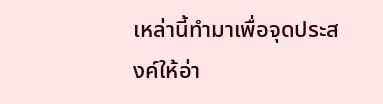เหล่านี้ทำมาเพื่อจุดประสงค์ให้อ่า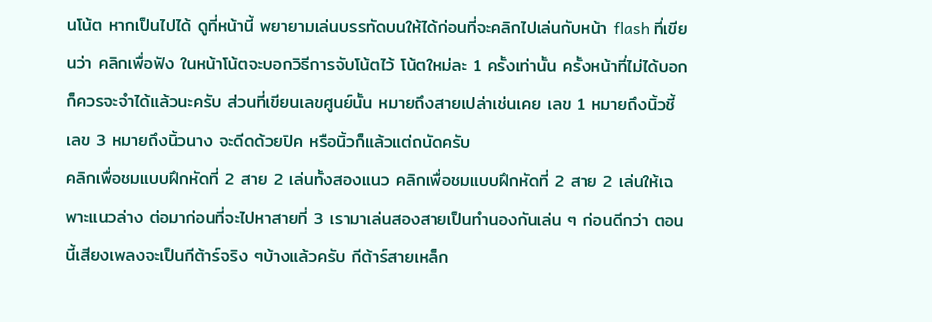นโน้ต หากเป็นไปได้ ดูที่หน้านี้ พยายามเล่นบรรทัดบนให้ได้ก่อนที่จะคลิกไปเล่นกับหน้า flash ที่เขียนว่า คลิกเพื่อฟัง ในหน้าโน้ตจะบอกวิธีการจับโน้ตไว้ โน้ตใหม่ละ 1 ครั้งเท่านั้น ครั้งหน้าที่ไม่ได้บอกก็ควรจะจำได้แล้วนะครับ ส่วนที่เขียนเลขศูนย์นั้น หมายถึงสายเปล่าเช่นเคย เลข 1 หมายถึงนิ้วชี้ เลข 3 หมายถึงนิ้วนาง จะดีดด้วยปิค หรือนิ้วก็แล้วแต่ถนัดครับ
คลิกเพื่อชมแบบฝึกหัดที่ 2 สาย 2 เล่นทั้งสองแนว คลิกเพื่อชมแบบฝึกหัดที่ 2 สาย 2 เล่นให้เฉพาะแนวล่าง ต่อมาก่อนที่จะไปหาสายที่ 3 เรามาเล่นสองสายเป็นทำนองกันเล่น ๆ ก่อนดีกว่า ตอนนี้เสียงเพลงจะเป็นกีต้าร์จริง ๆบ้างแล้วครับ กีต้าร์สายเหล็ก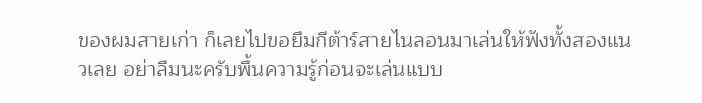ของผมสายเก่า ก็เลยไปขอยืมกีต้าร์สายไนลอนมาเล่นให้ฟังทั้งสองแนวเลย อย่าลืมนะครับพื้นความรู้ก่อนจะเล่นแบบ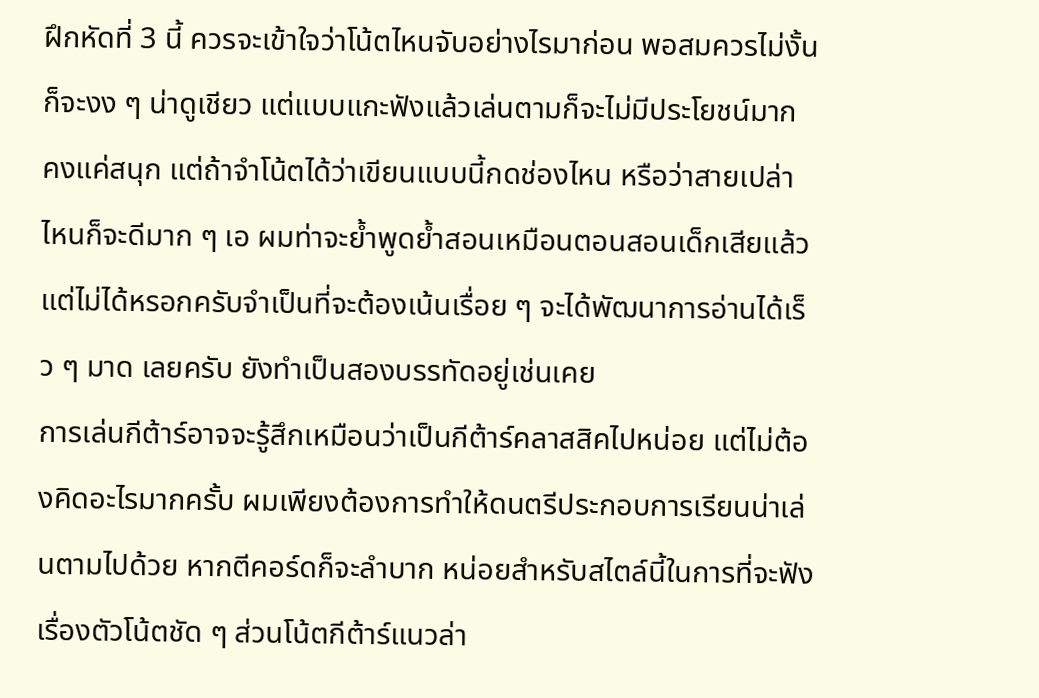ฝึกหัดที่ 3 นี้ ควรจะเข้าใจว่าโน้ตไหนจับอย่างไรมาก่อน พอสมควรไม่งั้นก็จะงง ๆ น่าดูเชียว แต่แบบแกะฟังแล้วเล่นตามก็จะไม่มีประโยชน์มาก คงแค่สนุก แต่ถ้าจำโน้ตได้ว่าเขียนแบบนี้กดช่องไหน หรือว่าสายเปล่า ไหนก็จะดีมาก ๆ เอ ผมท่าจะย้ำพูดย้ำสอนเหมือนตอนสอนเด็กเสียแล้ว แต่ไม่ได้หรอกครับจำเป็นที่จะต้องเน้นเรื่อย ๆ จะได้พัฒนาการอ่านได้เร็ว ๆ มาด เลยครับ ยังทำเป็นสองบรรทัดอยู่เช่นเคย
การเล่นกีต้าร์อาจจะรู้สึกเหมือนว่าเป็นกีต้าร์คลาสสิคไปหน่อย แต่ไม่ต้องคิดอะไรมากครั้บ ผมเพียงต้องการทำให้ดนตรีประกอบการเรียนน่าเล่นตามไปด้วย หากตีคอร์ดก็จะลำบาก หน่อยสำหรับสไตล์นี้ในการที่จะฟังเรื่องตัวโน้ตชัด ๆ ส่วนโน้ตกีต้าร์แนวล่า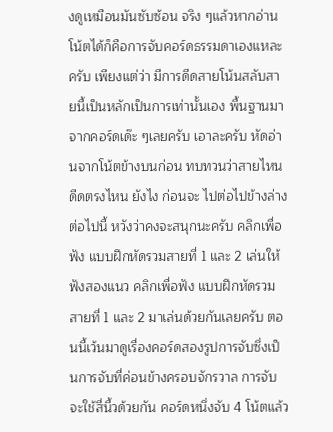งดูเหมือนมันซับซ้อน จริง ๆแล้วหากอ่านโน้ตได้ก็คือการจับคอร์ดธรรมดาเองแหละครับ เพียงแต่ว่า มีการดีดสายโน้นสลับสายนี้เป็นหลักเป็นการเท่านั้นเอง พื้นฐานมาจากคอร์ดเด๊ะ ๆเลยครับ เอาละครับ หัดอ่านจากโน้ตข้างบนก่อน ทบทวนว่าสายไหน ดีดตรงไหน ยังไง ก่อนจะ ไปต่อไปข้างล่างต่อไปนี้ หวังว่าคงจะสนุกนะครับ คลิกเพื่อฟัง แบบฝึกหัดรวมสายที่ 1 และ 2 เล่นให้ฟังสองแนว คลิกเพื่อฟัง แบบฝึกหัดรวมสายที่ 1 และ 2 มาเล่นด้วยกันเลยครับ ตอนนี้เว้นมาดูเรื่องคอร์ดสองรูปการจับซึ่งเป็นการจับที่ค่อนข้างครอบจักรวาล การจับจะใช้สี่นี้วด้วยกัน คอร์ดหนึ่งจับ 4 โน้ตแล้ว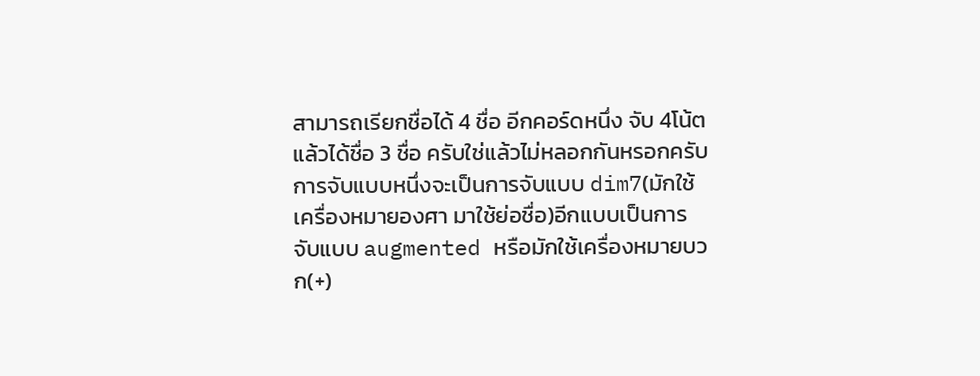สามารถเรียกชื่อได้ 4 ชื่อ อีกคอร์ดหนึ่ง จับ 4โน้ต แล้วได้ชื่อ 3 ชื่อ ครับใช่แล้วไม่หลอกกันหรอกครับ การจับแบบหนึ่งจะเป็นการจับแบบ dim7(มักใช้เครื่องหมายองศา มาใช้ย่อชื่อ)อีกแบบเป็นการจับแบบ augmented หรือมักใช้เครื่องหมายบวก(+)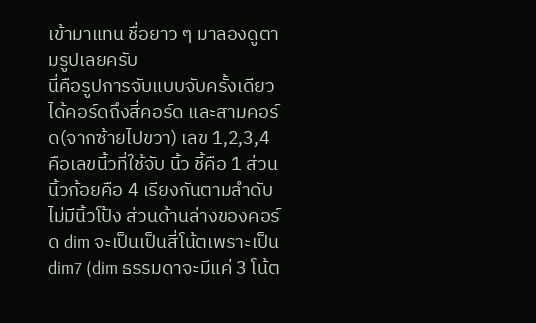เข้ามาแทน ชื่อยาว ๆ มาลองดูตามรูปเลยครับ
นี่คือรูปการจับแบบจับครั้งเดียวได้คอร์ดถึงสี่คอร์ด และสามคอร์ด(จากซ้ายไปขวา) เลข 1,2,3,4 คือเลขนี้วที่ใช้จับ นิ้ว ชี้คือ 1 ส่วนนิ้วก้อยคือ 4 เรียงกันตามลำดับ ไม่มีนิ้วโป้ง ส่วนด้านล่างของคอร์ด dim จะเป็นเป็นสี่โน้ตเพราะเป็น dim7 (dim ธรรมดาจะมีแค่ 3 โน้ต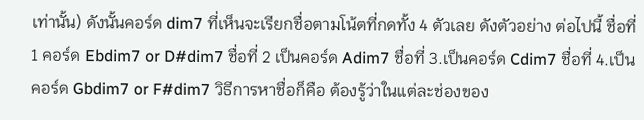เท่านั้น) ดังนั้นคอร์ด dim7 ที่เห็นจะเรียกชื่อตามโน้ตที่กดทั้ง 4 ตัวเลย ดังตัวอย่าง ต่อไปนี้ ชื่อที่ 1 คอร์ด Ebdim7 or D#dim7 ชื่อที่ 2 เป็นคอร์ด Adim7 ชื่อที่ 3.เป็นคอร์ด Cdim7 ชื่อที่ 4.เป็นคอร์ด Gbdim7 or F#dim7 วิธีการหาชื่อก็คือ ต้องรู้ว่าในแต่ละช่องของ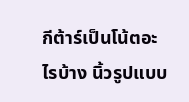กีต้าร์เป็นโน้ตอะไรบ้าง นิ้วรูปแบบ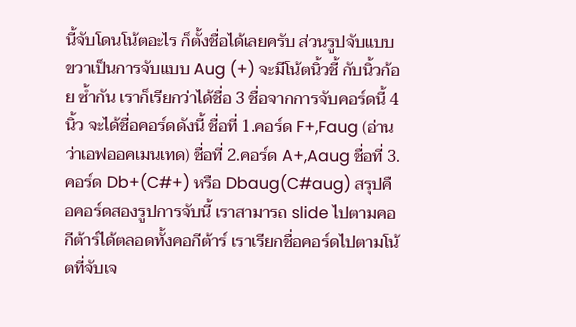นี้จับโดนโน้ตอะไร ก็ตั้งชื่อได้เลยครับ ส่วนรูปจับแบบขวาเป็นการจับแบบ Aug (+) จะมีโน้ตนิ้วชี้ กับนิ้วก้อย ซ้ำกัน เราก็เรียกว่าได้ชื่อ 3 ชื่อจากการจับคอร์ดนี้ 4 นิ้ว จะได้ชื่อคอร์ดดังนี้ ชื่อที่ 1.คอร์ด F+,Faug (อ่านว่าเอฟออคเมนเทด) ชื่อที่ 2.คอร์ด A+,Aaug ชื่อที่ 3.คอร์ด Db+(C#+) หรือ Dbaug(C#aug) สรุปคือคอร์ดสองรูปการจับนี้ เราสามารถ slide ไปตามคอกีต้าร์ได้ตลอดทั้งคอกีต้าร์ เราเรียกชื่อคอร์ดไปตามโน้ตที่จับเจ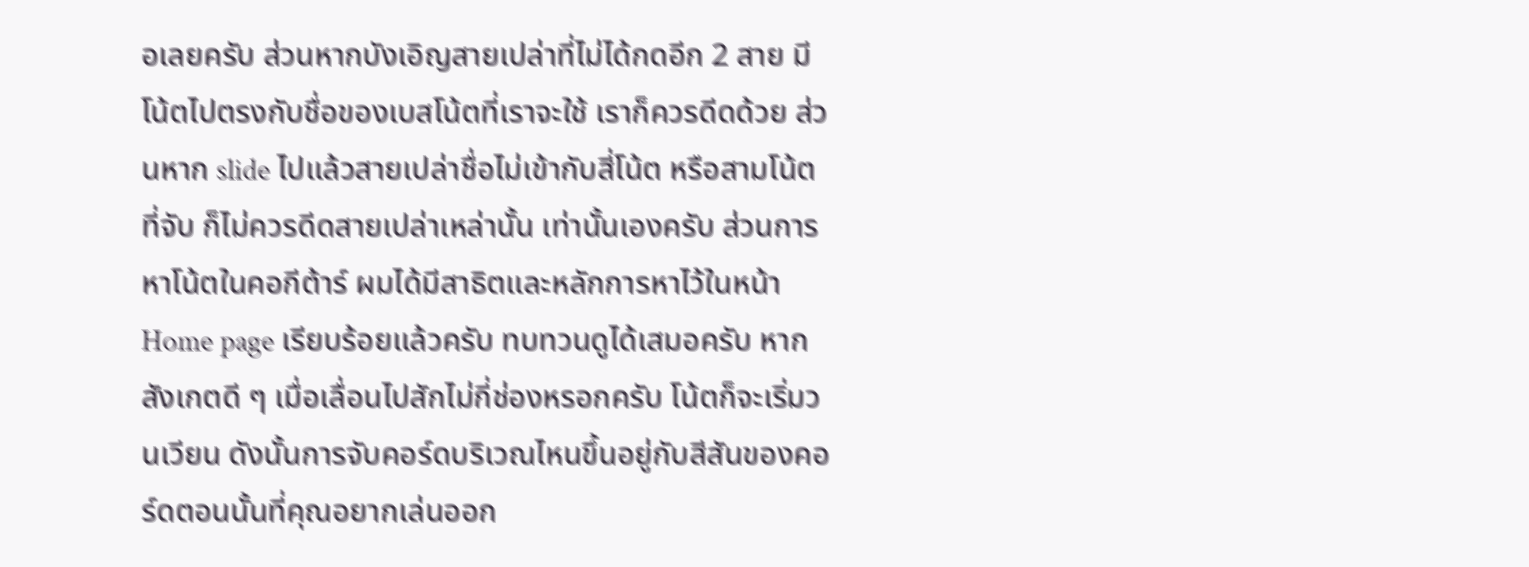อเลยครับ ส่วนหากบังเอิญสายเปล่าที่ไม่ได้กดอีก 2 สาย มีโน้ตไปตรงกับชื่อของเบสโน้ตที่เราจะใช้ เราก็ควรดีดด้วย ส่วนหาก slide ไปแล้วสายเปล่าชื่อไม่เข้ากับสี่โน้ต หรือสามโน้ตที่จับ ก็ไม่ควรดีดสายเปล่าเหล่านั้น เท่านั้นเองครับ ส่วนการหาโน้ตในคอกีต้าร์ ผมได้มีสาธิตและหลักการหาไว้ในหน้า Home page เรียบร้อยแล้วครับ ทบทวนดูได้เสมอครับ หากสังเกตดี ๆ เมื่อเลื่อนไปสักไม่กี่ช่องหรอกครับ โน้ตก็จะเริ่มวนเวียน ดังนั้นการจับคอร์ดบริเวณไหนขึ้นอยู่กับสีสันของคอร์ดตอนนั้นที่คุณอยากเล่นออก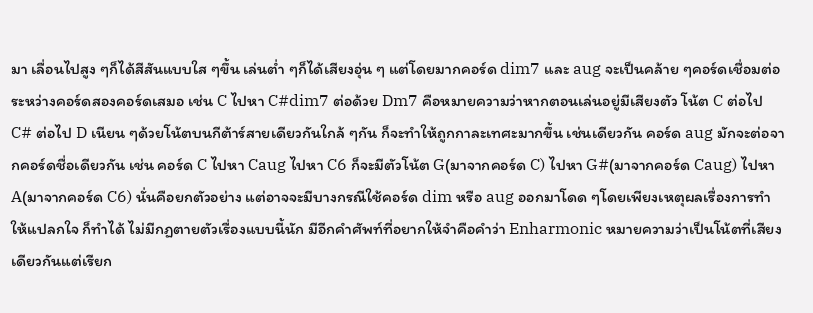มา เลื่อนไปสูง ๆก็ได้สีสันแบบใส ๆขึ้น เล่นต่ำ ๆก็ได้เสียงอุ่น ๆ แต่โดยมากคอร์ด dim7 และ aug จะเป็นคล้าย ๆคอร์ดเชื่อมต่อระหว่างคอร์ดสองคอร์ดเสมอ เช่น C ไปหา C#dim7 ต่อด้วย Dm7 คือหมายความว่าหากตอนเล่นอยู่มีเสียงตัว โน้ต C ต่อไป C# ต่อไป D เนียน ๆด้วยโน้ตบนกีต้าร์สายเดียวกันใกล้ ๆกัน ก็จะทำให้ถูกกาละเทศะมากขึ้น เช่นเดียวกัน คอร์ด aug มักจะต่อจากคอร์ดชื่อเดียวกัน เช่น คอร์ด C ไปหา Caug ไปหา C6 ก็จะมีตัวโน้ต G(มาจากคอร์ด C) ไปหา G#(มาจากคอร์ด Caug) ไปหา A(มาจากคอร์ด C6) นั่นคือยกตัวอย่าง แต่อาจจะมีบางกรณีใช้คอร์ด dim หรือ aug ออกมาโดด ๆโดยเพียงเหตุผลเรื่องการทำให้แปลกใจ ก็ทำได้ ไม่มีกฏตายตัวเรื่องแบบนี้นัก มีอีกคำศัพท์ที่อยากให้จำคือคำว่า Enharmonic หมายความว่าเป็นโน้ตที่เสียงเดียวกันแต่เรียก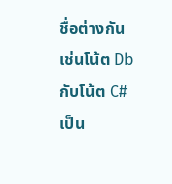ชื่อต่างกัน เช่นโน้ต Db กับโน้ต C# เป็น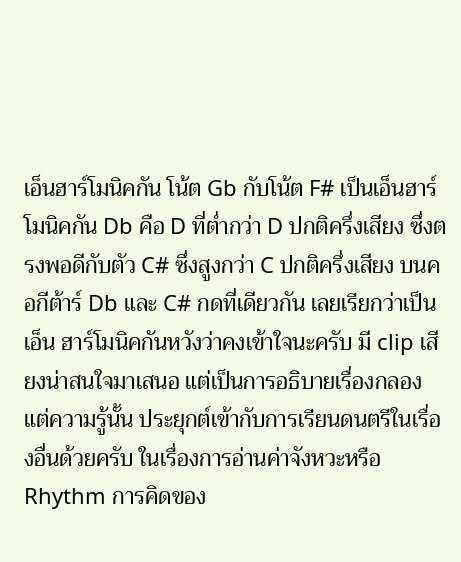เอ็นฮาร์โมนิคกัน โน้ต Gb กับโน้ต F# เป็นเอ็นฮาร์โมนิคกัน Db คือ D ที่ต่ำกว่า D ปกติครึ่งเสียง ซึ่งตรงพอดีกับตัว C# ซึ่งสูงกว่า C ปกติครึ่งเสียง บนคอกีต้าร์ Db และ C# กดที่เดียวกัน เลยเรียกว่าเป็น เอ็น ฮาร์โมนิคกันหวังว่าคงเข้าใจนะครับ มี clip เสียงน่าสนใจมาเสนอ แต่เป็นการอธิบายเรื่องกลอง แต่ความรู้นั้น ประยุกต์เข้ากับการเรียนดนตรีในเรื่องอื่นด้วยครับ ในเรื่องการอ่านค่าจังหวะหรือ Rhythm การคิดของ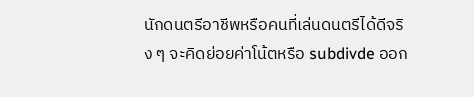นักดนตรีอาชีพหรือคนที่เล่นดนตรีได้ดีจริง ๆ จะคิดย่อยค่าโน้ตหรือ subdivde ออก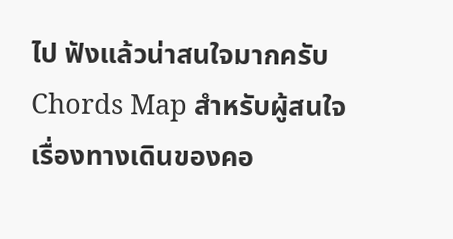ไป ฟังแล้วน่าสนใจมากครับ
Chords Map สำหรับผู้สนใจเรื่องทางเดินของคอ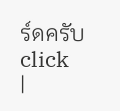ร์ดครับ click
|